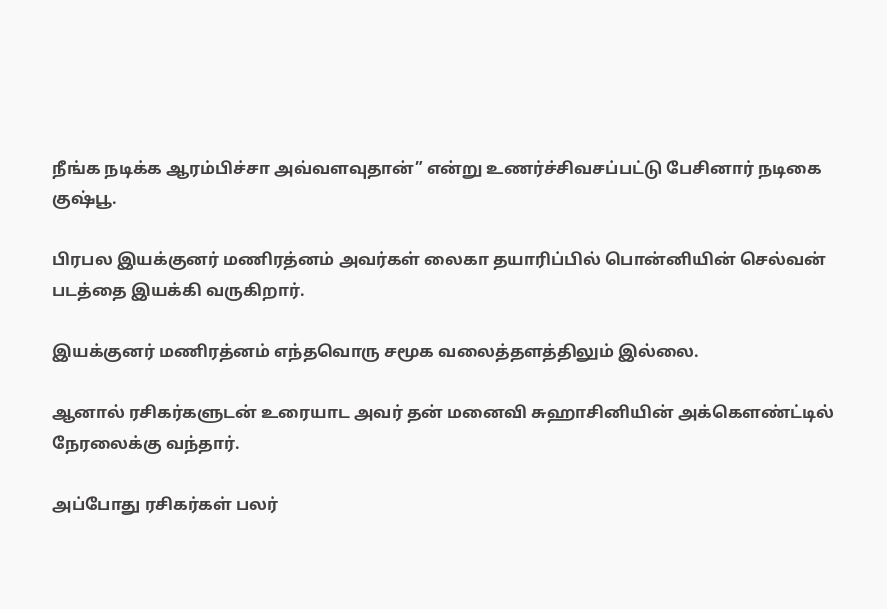நீங்க நடிக்க ஆரம்பிச்சா அவ்வளவுதான்” என்று உணர்ச்சிவசப்பட்டு பேசினார் நடிகை குஷ்பூ.

பிரபல இயக்குனர் மணிரத்னம் அவர்கள் லைகா தயாரிப்பில் பொன்னியின் செல்வன் படத்தை இயக்கி வருகிறார்.

இயக்குனர் மணிரத்னம் எந்தவொரு சமூக வலைத்தளத்திலும் இல்லை.

ஆனால் ரசிகர்களுடன் உரையாட அவர் தன் மனைவி சுஹாசினியின் அக்கௌண்ட்டில் நேரலைக்கு வந்தார்.

அப்போது ரசிகர்கள் பலர்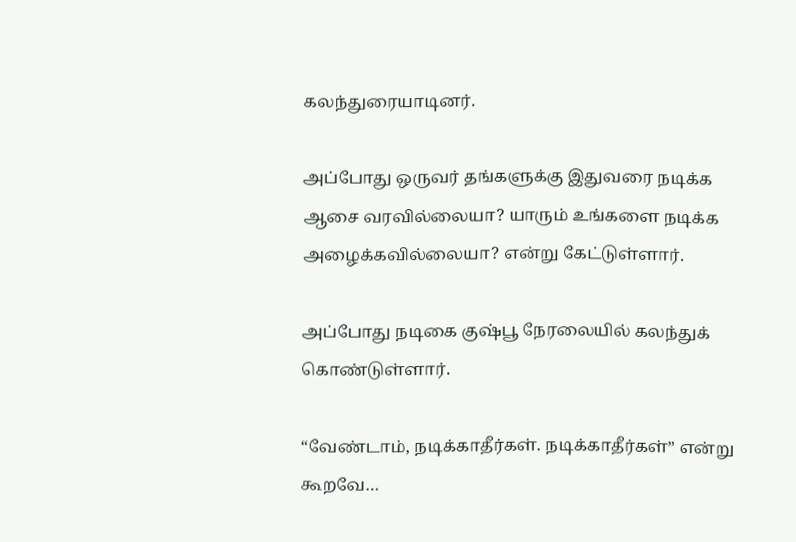கலந்துரையாடினர்.

அப்போது ஒருவர் தங்களுக்கு இதுவரை நடிக்க ஆசை வரவில்லையா? யாரும் உங்களை நடிக்க அழைக்கவில்லையா? என்று கேட்டுள்ளார்.

அப்போது நடிகை குஷ்பூ நேரலையில் கலந்துக் கொண்டுள்ளார்.

“வேண்டாம், நடிக்காதீர்கள். நடிக்காதீர்கள்” என்று கூறவே…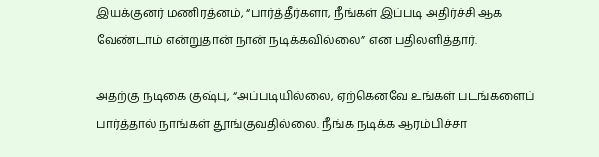இயக்குனர் மணிரத்னம், “பார்த்தீர்களா, நீங்கள் இப்படி அதிர்ச்சி ஆக வேண்டாம் என்றுதான் நான் நடிக்கவில்லை” என பதிலளித்தார்.

அதற்கு நடிகை குஷ்பு, “அப்படியில்லை, ஏற்கெனவே உங்கள் படங்களைப் பார்த்தால் நாங்கள் தூங்குவதில்லை. நீங்க நடிக்க ஆரம்பிச்சா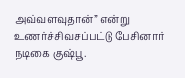அவ்வளவுதான்” என்று உணர்ச்சிவசப்பட்டு பேசினார் நடிகை குஷ்பூ.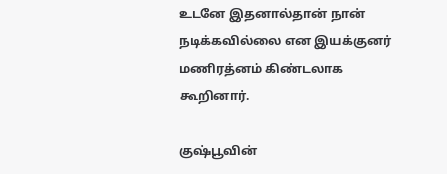உடனே இதனால்தான் நான் நடிக்கவில்லை என இயக்குனர் மணிரத்னம் கிண்டலாக கூறினார்.

குஷ்பூவின்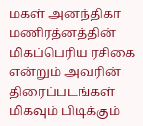மகள் அனந்திகா மணிரத்னத்தின் மிகப்பெரிய ரசிகை என்றும் அவரின் திரைப்படங்கள் மிகவும் பிடிக்கும்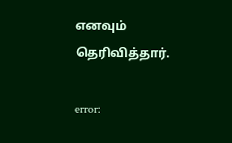எனவும் தெரிவித்தார்.

error: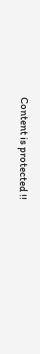Content is protected !!